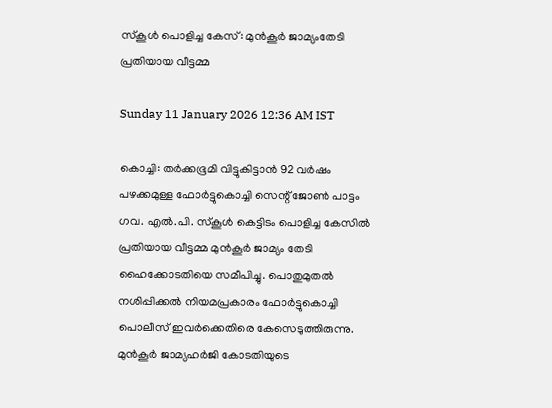സ്കൂൾ പൊളിച്ച കേസ്: മുൻകൂർ ജാമ്യംതേടി പ്രതിയായ വീട്ടമ്മ

Sunday 11 January 2026 12:36 AM IST

കൊച്ചി: തർക്കഭൂമി വിട്ടുകിട്ടാൻ 92 വർഷം പഴക്കമുള്ള ഫോർട്ടുകൊച്ചി സെന്റ് ജോൺ പാട്ടം ഗവ. എൽ.പി. സ്‌കൂൾ കെട്ടിടം പൊളിച്ച കേസിൽ പ്രതിയായ വീട്ടമ്മ മുൻകൂർ ജാമ്യം തേടി ഹൈക്കോടതിയെ സമീപിച്ചു. പൊതുമുതൽ നശിപ്പിക്കൽ നിയമപ്രകാരം ഫോർട്ടുകൊച്ചി പൊലീസ് ഇവർക്കെതിരെ കേസെടുത്തിരുന്നു. മുൻകൂർ ജാമ്യഹർജി കോടതിയുടെ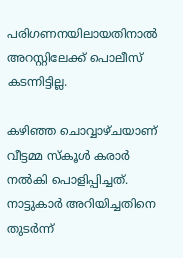പരിഗണനയിലായതിനാൽ അറസ്റ്റിലേക്ക് പൊലീസ് കടന്നിട്ടില്ല.

കഴിഞ്ഞ ചൊവ്വാഴ്ചയാണ് വീട്ടമ്മ സ്‌കൂൾ കരാർ നൽകി പൊളിപ്പിച്ചത്. നാട്ടുകാർ അറിയിച്ചതിനെ തുടർന്ന്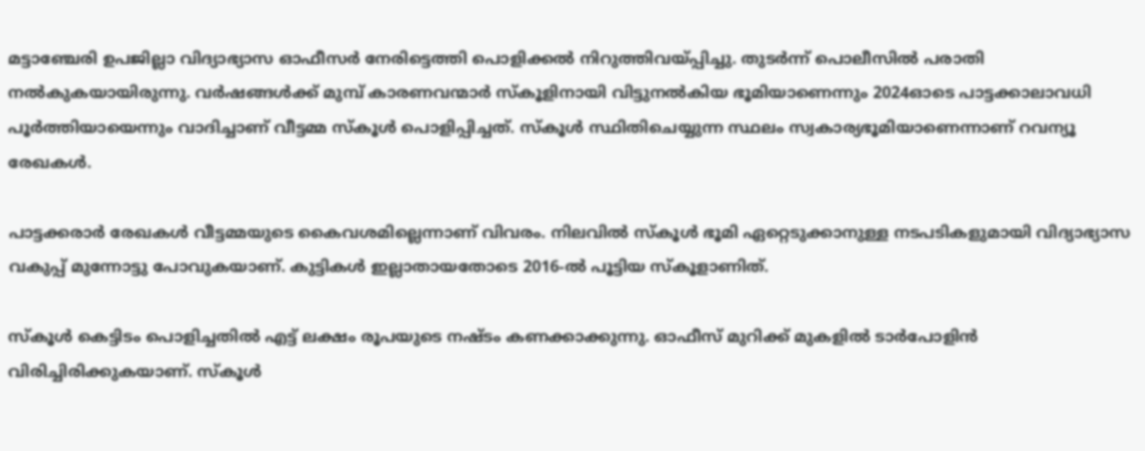മട്ടാഞ്ചേരി ഉപജില്ലാ വിദ്യാഭ്യാസ ഓഫീസർ നേരിട്ടെത്തി പൊളിക്കൽ നിറുത്തിവയ്പ്പിച്ചു. തുടർന്ന് പൊലീസിൽ പരാതി നൽകുകയായിരുന്നു. വർഷങ്ങൾക്ക് മുമ്പ് കാരണവന്മാർ സ്‌കൂളിനായി വിട്ടുനൽകിയ ഭൂമിയാണെന്നും 2024ഓടെ പാട്ടക്കാലാവധി പൂർത്തിയായെന്നും വാദിച്ചാണ് വീട്ടമ്മ സ്‌കൂൾ പൊളിപ്പിച്ചത്. സ്‌കൂൾ സ്ഥിതിചെയ്യുന്ന സ്ഥലം സ്വകാര്യഭൂമിയാണെന്നാണ് റവന്യൂ രേഖകൾ.

പാട്ടക്കരാർ രേഖകൾ വീട്ടമ്മയുടെ കൈവശമില്ലെന്നാണ് വിവരം. നിലവിൽ സ്‌കൂൾ ഭൂമി ഏറ്റെടുക്കാനുള്ള നടപടികളുമായി വിദ്യാഭ്യാസ വകുപ്പ് മുന്നോട്ടു പോവുകയാണ്. കുട്ടികൾ ഇല്ലാതായതോടെ 2016-ൽ പൂട്ടിയ സ്‌കൂളാണിത്.

സ്കൂൾ കെട്ടിടം പൊളിച്ചതിൽ എട്ട് ലക്ഷം രൂപയുടെ നഷ്ടം കണക്കാക്കുന്നു. ഓഫീസ് മുറിക്ക് മുകളിൽ ടാർപോളിൻ വിരിച്ചിരിക്കുകയാണ്. സ്‌കൂൾ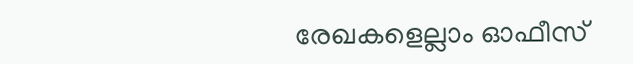രേഖകളെല്ലാം ഓഫീസ്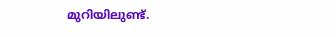മുറിയിലുണ്ട്.